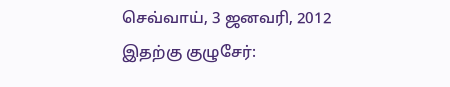செவ்வாய், 3 ஜனவரி, 2012
இதற்கு குழுசேர்: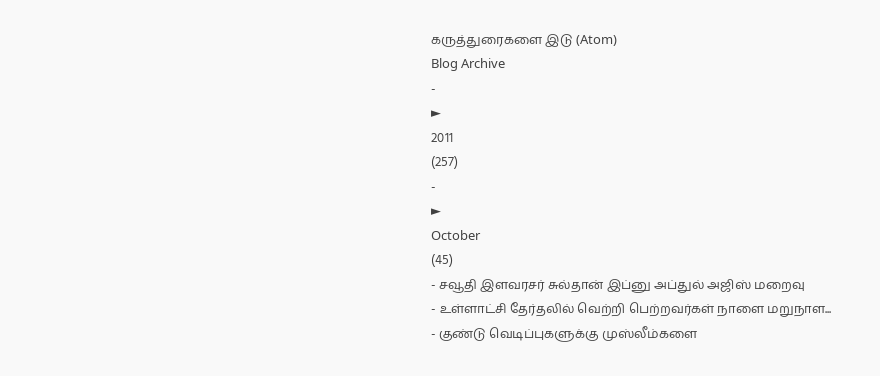கருத்துரைகளை இடு (Atom)
Blog Archive
-
►
2011
(257)
-
►
October
(45)
- சவூதி இளவரசர் சுல்தான் இப்னு அப்துல் அஜிஸ் மறைவு
- உள்ளாட்சி தேர்தலில் வெற்றி பெற்றவர்கள் நாளை மறுநாள...
- குண்டு வெடிப்புகளுக்கு முஸ்லீம்களை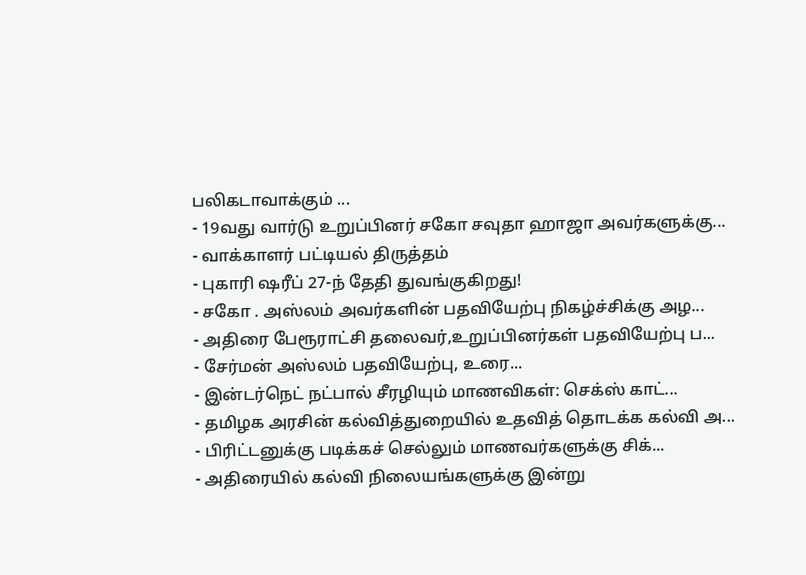பலிகடாவாக்கும் ...
- 19வது வார்டு உறுப்பினர் சகோ சவுதா ஹாஜா அவர்களுக்கு...
- வாக்காளர் பட்டியல் திருத்தம்
- புகாரி ஷரீப் 27-ந் தேதி துவங்குகிறது!
- சகோ . அஸ்லம் அவர்களின் பதவியேற்பு நிகழ்ச்சிக்கு அழ...
- அதிரை பேரூராட்சி தலைவர்,உறுப்பினர்கள் பதவியேற்பு ப...
- சேர்மன் அஸ்லம் பதவியேற்பு, உரை...
- இன்டர்நெட் நட்பால் சீரழியும் மாணவிகள்: செக்ஸ் காட்...
- தமிழக அரசின் கல்வித்துறையில் உதவித் தொடக்க கல்வி அ...
- பிரிட்டனுக்கு படிக்கச் செல்லும் மாணவர்களுக்கு சிக்...
- அதிரையில் கல்வி நிலையங்களுக்கு இன்று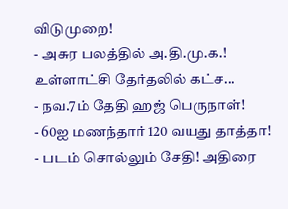விடுமுறை!
- அசுர பலத்தில் அ.தி.மு.க.! உள்ளாட்சி தேர்தலில் கட்ச...
- நவ.7ம் தேதி ஹஜ் பெருநாள்!
- 60ஐ மணந்தார் 120 வயது தாத்தா!
- படம் சொல்லும் சேதி! அதிரை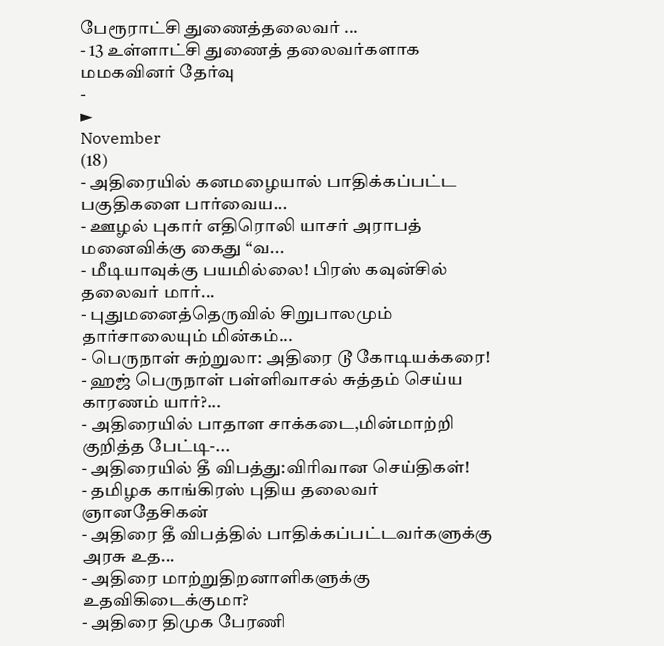பேரூராட்சி துணைத்தலைவர் ...
- 13 உள்ளாட்சி துணைத் தலைவர்களாக மமகவினர் தேர்வு
-
►
November
(18)
- அதிரையில் கனமழையால் பாதிக்கப்பட்ட பகுதிகளை பார்வைய...
- ஊழல் புகார் எதிரொலி யாசர் அராபத் மனைவிக்கு கைது “வ...
- மீடியாவுக்கு பயமில்லை! பிரஸ் கவுன்சில் தலைவர் மார்...
- புதுமனைத்தெருவில் சிறுபாலமும் தார்சாலையும் மின்கம்...
- பெருநாள் சுற்றுலா: அதிரை டூ கோடியக்கரை!
- ஹஜ் பெருநாள் பள்ளிவாசல் சுத்தம் செய்ய காரணம் யார்?...
- அதிரையில் பாதாள சாக்கடை,மின்மாற்றி குறித்த பேட்டி-...
- அதிரையில் தீ விபத்து:விரிவான செய்திகள்!
- தமிழக காங்கிரஸ் புதிய தலைவர் ஞானதேசிகன்
- அதிரை தீ விபத்தில் பாதிக்கப்பட்டவர்களுக்கு அரசு உத...
- அதிரை மாற்றுதிறனாளிகளுக்கு உதவிகிடைக்குமா?
- அதிரை திமுக பேரணி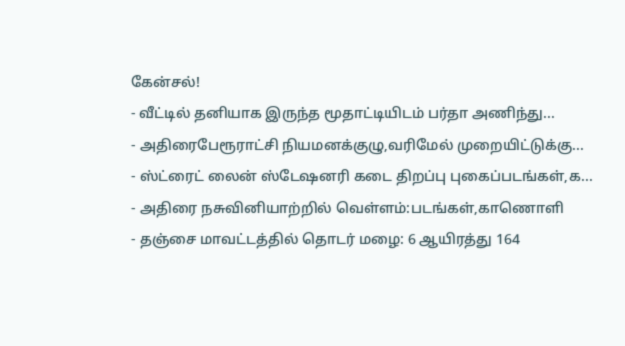கேன்சல்!
- வீட்டில் தனியாக இருந்த மூதாட்டியிடம் பர்தா அணிந்து...
- அதிரைபேரூராட்சி நியமனக்குழு,வரிமேல் முறையிட்டுக்கு...
- ஸ்ட்ரைட் லைன் ஸ்டேஷனரி கடை திறப்பு புகைப்படங்கள்,க...
- அதிரை நசுவினியாற்றில் வெள்ளம்:படங்கள்,காணொளி
- தஞ்சை மாவட்டத்தில் தொடர் மழை: 6 ஆயிரத்து 164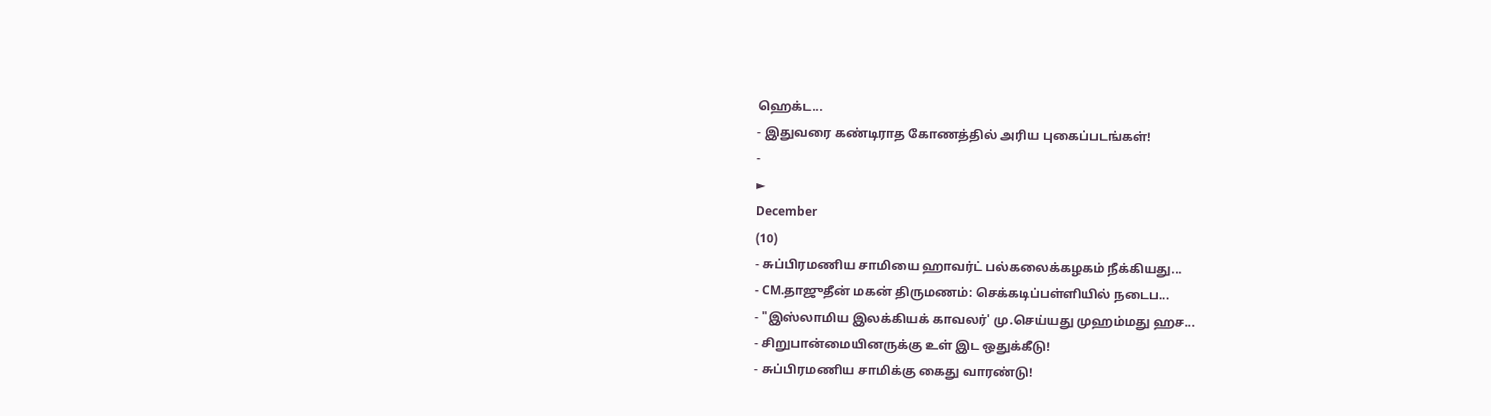ஹெக்ட...
- இதுவரை கண்டிராத கோணத்தில் அரிய புகைப்படங்கள்!
-
►
December
(10)
- சுப்பிரமணிய சாமியை ஹாவர்ட் பல்கலைக்கழகம் நீக்கியது...
- CM.தாஜுதீன் மகன் திருமணம்: செக்கடிப்பள்ளியில் நடைப...
- "இஸ்லாமிய இலக்கியக் காவலர்' மு.செய்யது முஹம்மது ஹச...
- சிறுபான்மையினருக்கு உள் இட ஒதுக்கீடு!
- சுப்பிரமணிய சாமிக்கு கைது வாரண்டு!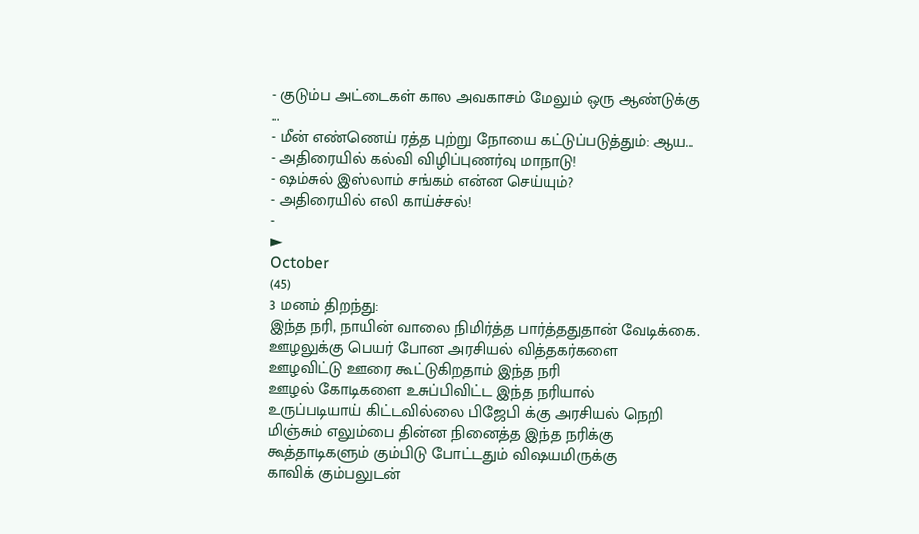- குடும்ப அட்டைகள் கால அவகாசம் மேலும் ஒரு ஆண்டுக்கு ...
- மீன் எண்ணெய் ரத்த புற்று நோயை கட்டுப்படுத்தும்: ஆய...
- அதிரையில் கல்வி விழிப்புணர்வு மாநாடு!
- ஷம்சுல் இஸ்லாம் சங்கம் என்ன செய்யும்?
- அதிரையில் எலி காய்ச்சல்!
-
►
October
(45)
3 மனம் திறந்து:
இந்த நரி, நாயின் வாலை நிமிர்த்த பார்த்ததுதான் வேடிக்கை.
ஊழலுக்கு பெயர் போன அரசியல் வித்தகர்களை
ஊழவிட்டு ஊரை கூட்டுகிறதாம் இந்த நரி
ஊழல் கோடிகளை உசுப்பிவிட்ட இந்த நரியால்
உருப்படியாய் கிட்டவில்லை பிஜேபி க்கு அரசியல் நெறி
மிஞ்சும் எலும்பை தின்ன நினைத்த இந்த நரிக்கு
கூத்தாடிகளும் கும்பிடு போட்டதும் விஷயமிருக்கு
காவிக் கும்பலுடன்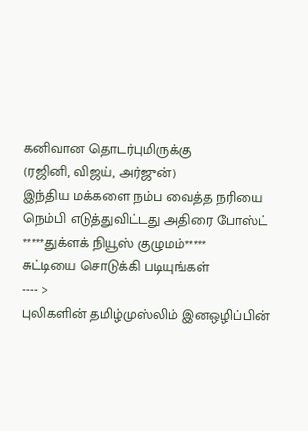கனிவான தொடர்புமிருக்கு
(ரஜினி, விஜய், அர்ஜுன்)
இந்திய மக்களை நம்ப வைத்த நரியை
நெம்பி எடுத்துவிட்டது அதிரை போஸ்ட்
*****துக்ளக் நியூஸ் குழுமம்*****
சுட்டியை சொடுக்கி படியுங்கள்
---- >
புலிகளின் தமிழ்முஸ்லிம் இனஒழிப்பின்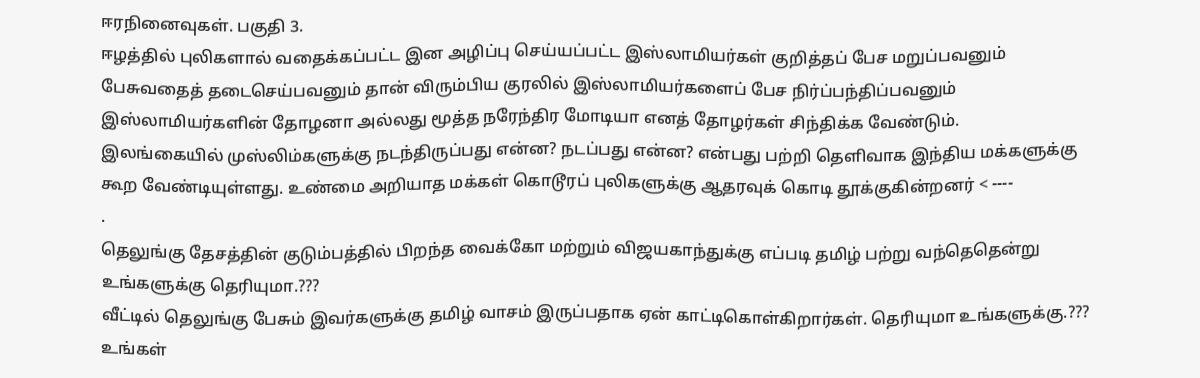ஈரநினைவுகள். பகுதி 3.
ஈழத்தில் புலிகளால் வதைக்கப்பட்ட இன அழிப்பு செய்யப்பட்ட இஸ்லாமியர்கள் குறித்தப் பேச மறுப்பவனும் பேசுவதைத் தடைசெய்பவனும் தான் விரும்பிய குரலில் இஸ்லாமியர்களைப் பேச நிர்ப்பந்திப்பவனும் இஸ்லாமியர்களின் தோழனா அல்லது மூத்த நரேந்திர மோடியா எனத் தோழர்கள் சிந்திக்க வேண்டும்.
இலங்கையில் முஸ்லிம்களுக்கு நடந்திருப்பது என்ன? நடப்பது என்ன? என்பது பற்றி தெளிவாக இந்திய மக்களுக்கு கூற வேண்டியுள்ளது. உண்மை அறியாத மக்கள் கொடூரப் புலிகளுக்கு ஆதரவுக் கொடி தூக்குகின்றனர் < ----
.
தெலுங்கு தேசத்தின் குடும்பத்தில் பிறந்த வைக்கோ மற்றும் விஜயகாந்துக்கு எப்படி தமிழ் பற்று வந்தெதென்று உங்களுக்கு தெரியுமா.???
வீட்டில் தெலுங்கு பேசும் இவர்களுக்கு தமிழ் வாசம் இருப்பதாக ஏன் காட்டிகொள்கிறார்கள். தெரியுமா உங்களுக்கு.???
உங்கள்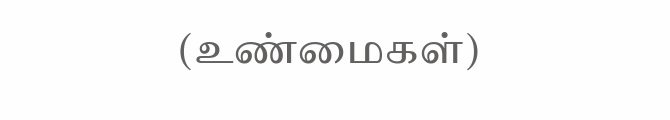(உண்மைகள்)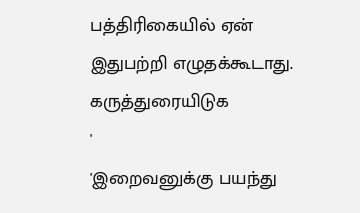பத்திரிகையில் ஏன் இதுபற்றி எழுதக்கூடாது.
கருத்துரையிடுக
'
'இறைவனுக்கு பயந்து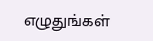எழுதுங்கள்